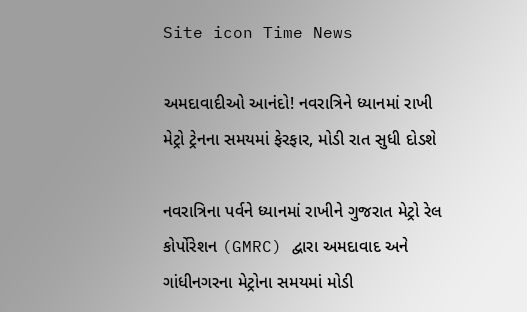Site icon Time News

અમદાવાદીઓ આનંદો! નવરાત્રિને ધ્યાનમાં રાખી મેટ્રો ટ્રેનના સમયમાં ફેરફાર, મોડી રાત સુધી દોડશે

નવરાત્રિના પર્વને ધ્યાનમાં રાખીને ગુજરાત મેટ્રો રેલ કોર્પોરેશન (GMRC) દ્વારા અમદાવાદ અને ગાંધીનગરના મેટ્રોના સમયમાં મોડી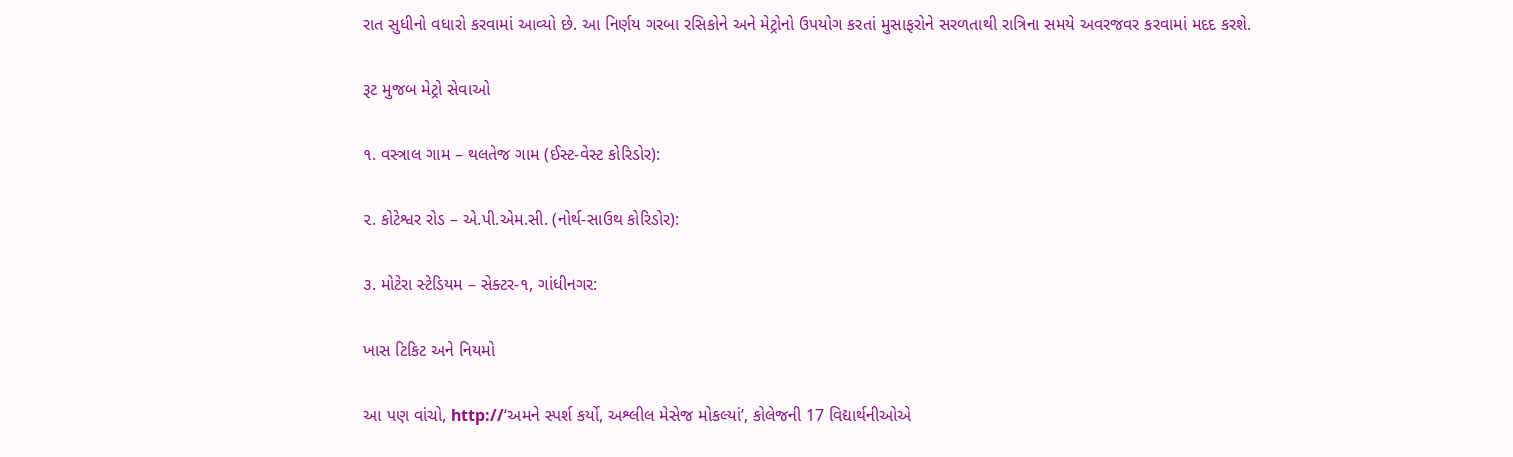રાત સુધીનો વધારો કરવામાં આવ્યો છે. આ નિર્ણય ગરબા રસિકોને અને મેટ્રોનો ઉપયોગ કરતાં મુસાફરોને સરળતાથી રાત્રિના સમયે અવરજવર કરવામાં મદદ કરશે.

રૂટ મુજબ મેટ્રો સેવાઓ

૧. વસ્ત્રાલ ગામ – થલતેજ ગામ (ઈસ્ટ-વેસ્ટ કોરિડોર):

૨. કોટેશ્વર રોડ – એ.પી.એમ.સી. (નોર્થ-સાઉથ કોરિડોર):

૩. મોટેરા સ્ટેડિયમ – સેક્ટર-૧, ગાંધીનગર:

ખાસ ટિકિટ અને નિયમો

આ પણ વાંચો, http://‘અમને સ્પર્શ કર્યો, અશ્લીલ મેસેજ મોકલ્યાં’, કોલેજની 17 વિદ્યાર્થનીઓએ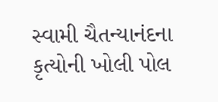સ્વામી ચૈતન્યાનંદના કૃત્યોની ખોલી પોલ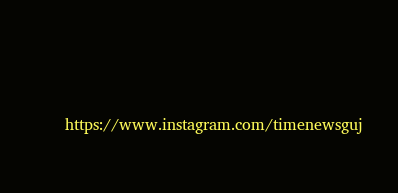https://www.instagram.com/timenewsguj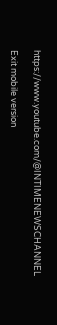https://www.youtube.com/@INTIMENEWSCHANNEL

Exit mobile version